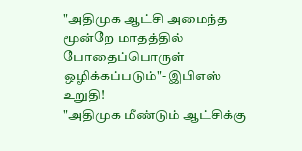"அதிமுக ஆட்சி அமைந்த மூன்றே மாதத்தில் போதைப்பொருள் ஒழிக்கப்படும்"- இபிஎஸ் உறுதி!
"அதிமுக மீண்டும் ஆட்சிக்கு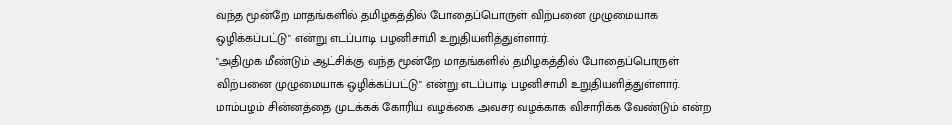வந்த மூன்றே மாதங்களில் தமிழகத்தில் போதைப்பொருள் விற்பனை முழுமையாக ஒழிக்கப்பட்டு" என்று எடப்பாடி பழனிசாமி உறுதியளித்துள்ளார்.
"அதிமுக மீண்டும் ஆட்சிக்கு வந்த மூன்றே மாதங்களில் தமிழகத்தில் போதைப்பொருள் விற்பனை முழுமையாக ஒழிக்கப்பட்டு" என்று எடப்பாடி பழனிசாமி உறுதியளித்துள்ளார்.
மாம்பழம் சின்னத்தை முடக்கக் கோரிய வழக்கை அவசர வழக்காக விசாரிக்க வேண்டும் என்ற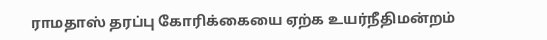ராமதாஸ் தரப்பு கோரிக்கையை ஏற்க உயர்நீதிமன்றம்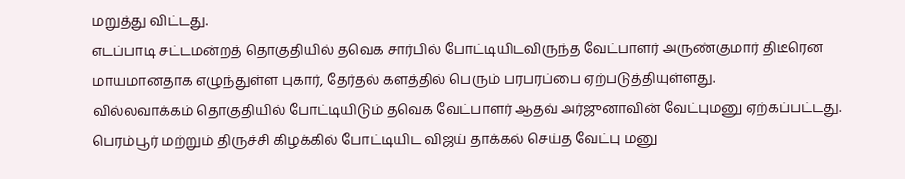மறுத்து விட்டது.
எடப்பாடி சட்டமன்றத் தொகுதியில் தவெக சார்பில் போட்டியிடவிருந்த வேட்பாளர் அருண்குமார் திடீரென மாயமானதாக எழுந்துள்ள புகார், தேர்தல் களத்தில் பெரும் பரபரப்பை ஏற்படுத்தியுள்ளது.
வில்லவாக்கம் தொகுதியில் போட்டியிடும் தவெக வேட்பாளர் ஆதவ் அர்ஜுனாவின் வேட்புமனு ஏற்கப்பட்டது.
பெரம்பூர் மற்றும் திருச்சி கிழக்கில் போட்டியிட விஜய் தாக்கல் செய்த வேட்பு மனு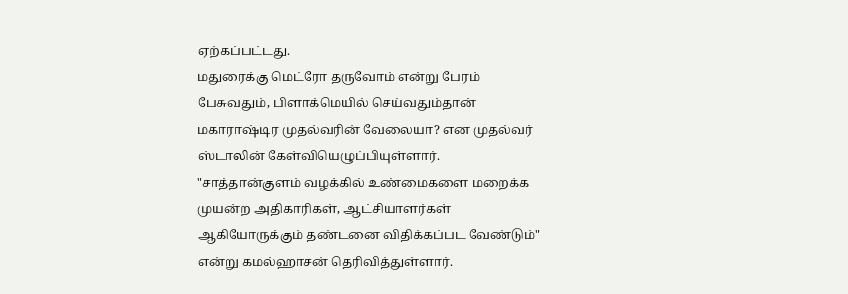ஏற்கப்பட்டது.
மதுரைக்கு மெட்ரோ தருவோம் என்று பேரம் பேசுவதும், பிளாக்மெயில் செய்வதும்தான் மகாராஷ்டிர முதல்வரின் வேலையா? என முதல்வர் ஸ்டாலின் கேள்வியெழுப்பியுள்ளார்.
"சாத்தான்குளம் வழக்கில் உண்மைகளை மறைக்க முயன்ற அதிகாரிகள், ஆட்சியாளர்கள் ஆகியோருக்கும் தண்டனை விதிக்கப்பட வேண்டும்" என்று கமல்ஹாசன் தெரிவித்துள்ளார்.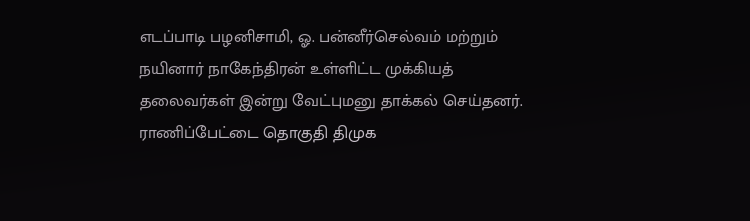எடப்பாடி பழனிசாமி, ஓ. பன்னீர்செல்வம் மற்றும் நயினார் நாகேந்திரன் உள்ளிட்ட முக்கியத் தலைவர்கள் இன்று வேட்புமனு தாக்கல் செய்தனர்.
ராணிப்பேட்டை தொகுதி திமுக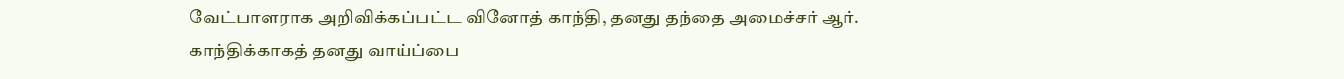வேட்பாளராக அறிவிக்கப்பட்ட வினோத் காந்தி, தனது தந்தை அமைச்சர் ஆர். காந்திக்காகத் தனது வாய்ப்பை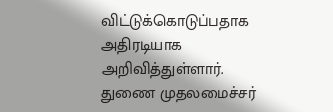விட்டுக்கொடுப்பதாக அதிரடியாக அறிவித்துள்ளார்.
துணை முதலமைச்சர்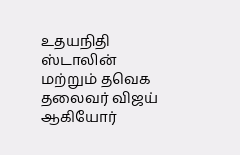உதயநிதி ஸ்டாலின் மற்றும் தவெக தலைவர் விஜய் ஆகியோர்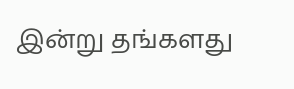இன்று தங்களது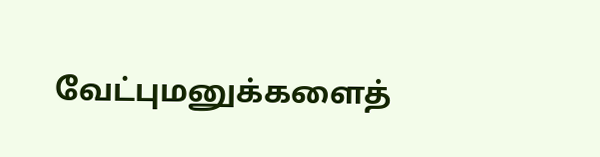வேட்புமனுக்களைத்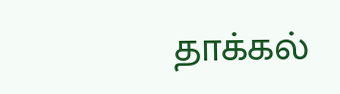தாக்கல்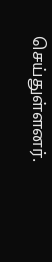செய்துள்ளனர்.